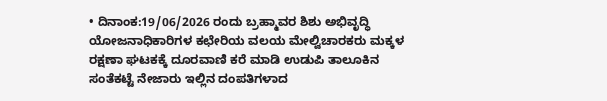• ದಿನಾಂಕ:19/06/2026 ರಂದು ಬ್ರಹ್ಮಾವರ ಶಿಶು ಅಭಿವೃದ್ಧಿ ಯೋಜನಾಧಿಕಾರಿಗಳ ಕಛೇರಿಯ ವಲಯ ಮೇಲ್ವಿಚಾರಕರು ಮಕ್ಕಳ ರಕ್ಷಣಾ ಘಟಕಕ್ಕೆ ದೂರವಾಣಿ ಕರೆ ಮಾಡಿ ಉಡುಪಿ ತಾಲೂಕಿನ ಸಂತೆಕಟ್ಟೆ ನೇಜಾರು ಇಲ್ಲಿನ ದಂಪತಿಗಳಾದ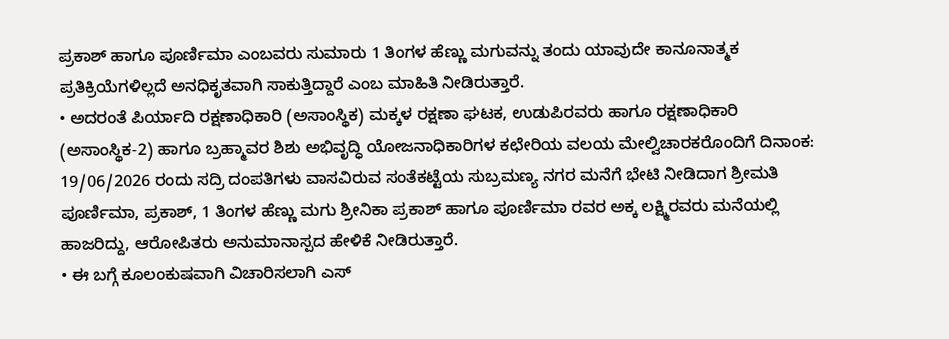ಪ್ರಕಾಶ್ ಹಾಗೂ ಪೂರ್ಣಿಮಾ ಎಂಬವರು ಸುಮಾರು 1 ತಿಂಗಳ ಹೆಣ್ಣು ಮಗುವನ್ನು ತಂದು ಯಾವುದೇ ಕಾನೂನಾತ್ಮಕ ಪ್ರತಿಕ್ರಿಯೆಗಳಿಲ್ಲದೆ ಅನಧಿಕೃತವಾಗಿ ಸಾಕುತ್ತಿದ್ದಾರೆ ಎಂಬ ಮಾಹಿತಿ ನೀಡಿರುತ್ತಾರೆ.
• ಅದರಂತೆ ಪಿರ್ಯಾದಿ ರಕ್ಷಣಾಧಿಕಾರಿ (ಅಸಾಂಸ್ಥಿಕ) ಮಕ್ಕಳ ರಕ್ಷಣಾ ಘಟಕ, ಉಡುಪಿರವರು ಹಾಗೂ ರಕ್ಷಣಾಧಿಕಾರಿ (ಅಸಾಂಸ್ಥಿಕ-2) ಹಾಗೂ ಬ್ರಹ್ಮಾವರ ಶಿಶು ಅಭಿವೃದ್ಧಿ ಯೋಜನಾಧಿಕಾರಿಗಳ ಕಛೇರಿಯ ವಲಯ ಮೇಲ್ವಿಚಾರಕರೊಂದಿಗೆ ದಿನಾಂಕ: 19/06/2026 ರಂದು ಸದ್ರಿ ದಂಪತಿಗಳು ವಾಸವಿರುವ ಸಂತೆಕಟ್ಟೆಯ ಸುಬ್ರಮಣ್ಯ ನಗರ ಮನೆಗೆ ಭೇಟಿ ನೀಡಿದಾಗ ಶ್ರೀಮತಿ ಪೂರ್ಣಿಮಾ, ಪ್ರಕಾಶ್, 1 ತಿಂಗಳ ಹೆಣ್ಣು ಮಗು ಶ್ರೀನಿಕಾ ಪ್ರಕಾಶ್ ಹಾಗೂ ಪೂರ್ಣಿಮಾ ರವರ ಅಕ್ಕ ಲಕ್ಷ್ಮಿರವರು ಮನೆಯಲ್ಲಿ ಹಾಜರಿದ್ದು, ಆರೋಪಿತರು ಅನುಮಾನಾಸ್ಪದ ಹೇಳಿಕೆ ನೀಡಿರುತ್ತಾರೆ.
• ಈ ಬಗ್ಗೆ ಕೂಲಂಕುಷವಾಗಿ ವಿಚಾರಿಸಲಾಗಿ ಎಸ್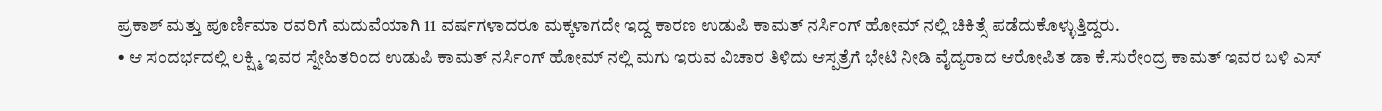ಪ್ರಕಾಶ್ ಮತ್ತು ಪೂರ್ಣಿಮಾ ರವರಿಗೆ ಮದುವೆಯಾಗಿ 11 ವರ್ಷಗಳಾದರೂ ಮಕ್ಕಳಾಗದೇ ಇದ್ದ ಕಾರಣ ಉಡುಪಿ ಕಾಮತ್ ನರ್ಸಿಂಗ್ ಹೋಮ್ ನಲ್ಲಿ ಚಿಕಿತ್ಸೆ ಪಡೆದುಕೊಳ್ಳುತ್ತಿದ್ದರು.
• ಆ ಸಂದರ್ಭದಲ್ಲಿ ಲಕ್ಷ್ಮಿ ಇವರ ಸ್ನೇಹಿತರಿಂದ ಉಡುಪಿ ಕಾಮತ್ ನರ್ಸಿಂಗ್ ಹೋಮ್ ನಲ್ಲಿ ಮಗು ಇರುವ ವಿಚಾರ ತಿಳಿದು ಆಸ್ಪತ್ರೆಗೆ ಭೇಟಿ ನೀಡಿ ವೈದ್ಯರಾದ ಆರೋಪಿತ ಡಾ ಕೆ.ಸುರೇಂದ್ರ ಕಾಮತ್ ಇವರ ಬಳಿ ಎಸ್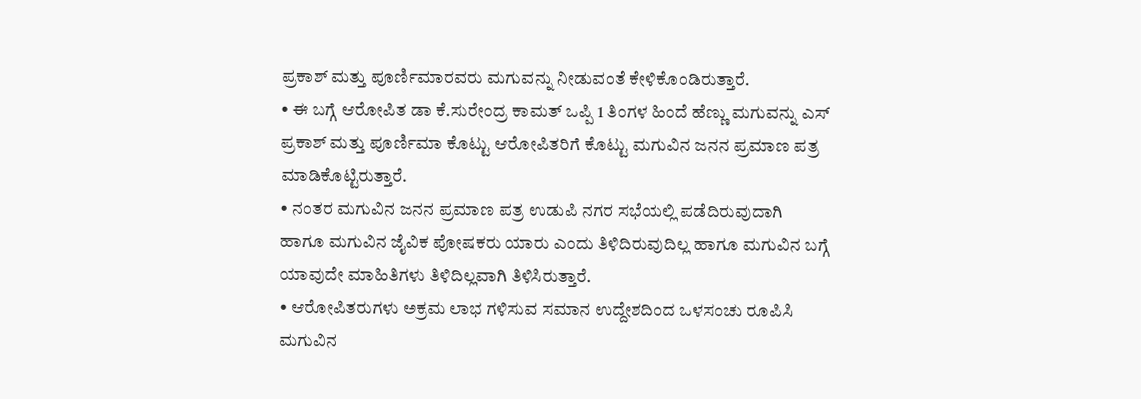ಪ್ರಕಾಶ್ ಮತ್ತು ಪೂರ್ಣಿಮಾರವರು ಮಗುವನ್ನು ನೀಡುವಂತೆ ಕೇಳಿಕೊಂಡಿರುತ್ತಾರೆ.
• ಈ ಬಗ್ಗೆ ಆರೋಪಿತ ಡಾ ಕೆ.ಸುರೇಂದ್ರ ಕಾಮತ್ ಒಪ್ಪಿ 1 ತಿಂಗಳ ಹಿಂದೆ ಹೆಣ್ಣು ಮಗುವನ್ನು ಎಸ್ ಪ್ರಕಾಶ್ ಮತ್ತು ಪೂರ್ಣಿಮಾ ಕೊಟ್ಟು ಆರೋಪಿತರಿಗೆ ಕೊಟ್ಟು ಮಗುವಿನ ಜನನ ಪ್ರಮಾಣ ಪತ್ರ ಮಾಡಿಕೊಟ್ಟಿರುತ್ತಾರೆ.
• ನಂತರ ಮಗುವಿನ ಜನನ ಪ್ರಮಾಣ ಪತ್ರ ಉಡುಪಿ ನಗರ ಸಭೆಯಲ್ಲಿ ಪಡೆದಿರುವುದಾಗಿ ಹಾಗೂ ಮಗುವಿನ ಜೈವಿಕ ಪೋಷಕರು ಯಾರು ಎಂದು ತಿಳಿದಿರುವುದಿಲ್ಲ ಹಾಗೂ ಮಗುವಿನ ಬಗ್ಗೆ ಯಾವುದೇ ಮಾಹಿತಿಗಳು ತಿಳಿದಿಲ್ಲವಾಗಿ ತಿಳಿಸಿರುತ್ತಾರೆ.
• ಆರೋಪಿತರುಗಳು ಅಕ್ರಮ ಲಾಭ ಗಳಿಸುವ ಸಮಾನ ಉದ್ದೇಶದಿಂದ ಒಳಸಂಚು ರೂಪಿಸಿ ಮಗುವಿನ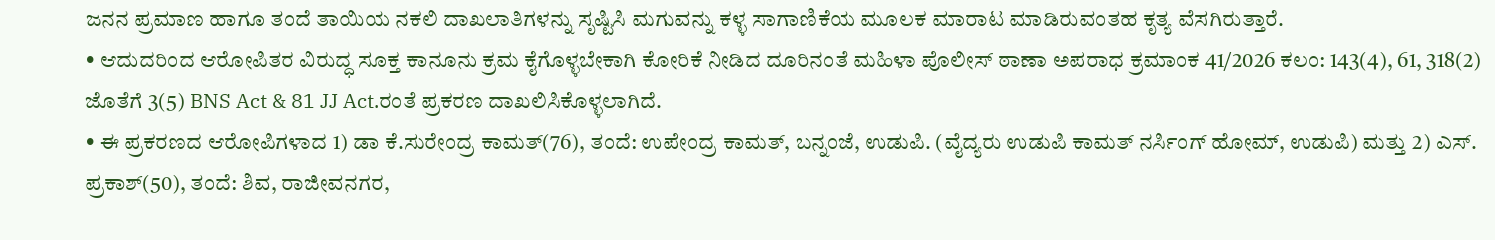ಜನನ ಪ್ರಮಾಣ ಹಾಗೂ ತಂದೆ ತಾಯಿಯ ನಕಲಿ ದಾಖಲಾತಿಗಳನ್ನು ಸೃಷ್ಟಿಸಿ ಮಗುವನ್ನು ಕಳ್ಳ ಸಾಗಾಣಿಕೆಯ ಮೂಲಕ ಮಾರಾಟ ಮಾಡಿರುವಂತಹ ಕೃತ್ಯ ವೆಸಗಿರುತ್ತಾರೆ.
• ಆದುದರಿಂದ ಆರೋಪಿತರ ವಿರುದ್ಧ ಸೂಕ್ತ ಕಾನೂನು ಕ್ರಮ ಕೈಗೊಳ್ಳಬೇಕಾಗಿ ಕೋರಿಕೆ ನೀಡಿದ ದೂರಿನಂತೆ ಮಹಿಳಾ ಪೊಲೀಸ್ ಠಾಣಾ ಅಪರಾಧ ಕ್ರಮಾಂಕ 41/2026 ಕಲಂ: 143(4), 61, 318(2) ಜೊತೆಗೆ 3(5) BNS Act & 81 JJ Act.ರಂತೆ ಪ್ರಕರಣ ದಾಖಲಿಸಿಕೊಳ್ಳಲಾಗಿದೆ.
• ಈ ಪ್ರಕರಣದ ಆರೋಪಿಗಳಾದ 1) ಡಾ ಕೆ.ಸುರೇಂದ್ರ ಕಾಮತ್(76), ತಂದೆ: ಉಪೇಂದ್ರ ಕಾಮತ್, ಬನ್ನಂಜೆ, ಉಡುಪಿ. (ವೈದ್ಯರು ಉಡುಪಿ ಕಾಮತ್ ನರ್ಸಿಂಗ್ ಹೋಮ್, ಉಡುಪಿ) ಮತ್ತು 2) ಎಸ್. ಪ್ರಕಾಶ್(50), ತಂದೆ: ಶಿವ, ರಾಜೀವನಗರ,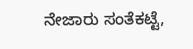ನೇಜಾರು ಸಂತೆಕಟ್ಟೆ,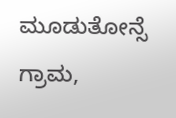ಮೂಡುತೋನ್ಸೆ ಗ್ರಾಮ,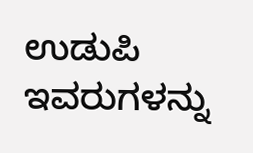ಉಡುಪಿ ಇವರುಗಳನ್ನು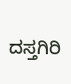ದಸ್ತಗಿರಿ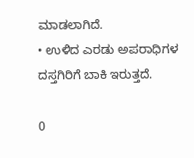ಮಾಡಲಾಗಿದೆ.
• ಉಳಿದ ಎರಡು ಅಪರಾಧಿಗಳ ದಸ್ತಗಿರಿಗೆ ಬಾಕಿ ಇರುತ್ತದೆ.

0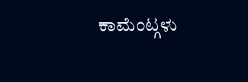ಕಾಮೆಂಟ್ಗಳು